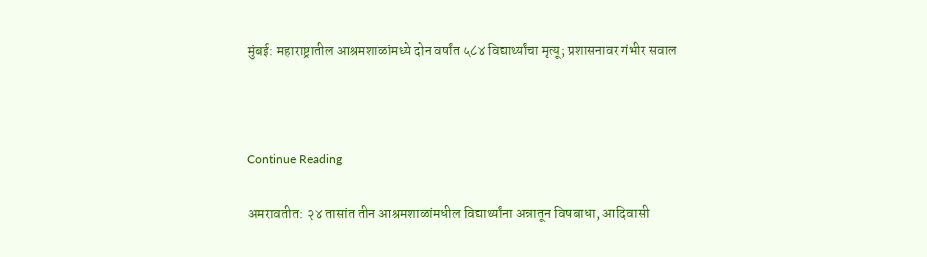मुंबई: महाराष्ट्रातील आश्रमशाळांमध्ये दोन वर्षांत ५८४ विद्यार्थ्यांचा मृत्यू; प्रशासनावर गंभीर सवाल



Continue Reading

अमरावतीत: २४ तासांत तीन आश्रमशाळांमधील विद्यार्थ्यांना अन्नातून विषबाधा, आदिवासी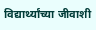विद्यार्थ्यांच्या जीवाशी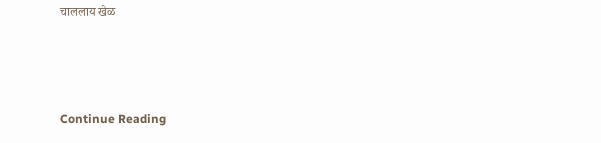चाललाय खेळ



Continue Reading